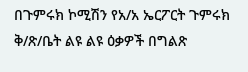በጉምሩክ ኮሚሽን የአ/አ ኤርፖርት ጉምሩክ ቅ/ጽ/ቤት ልዩ ልዩ ዕቃዎች በግልጽ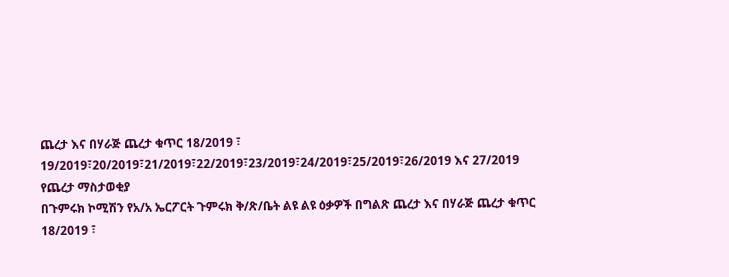ጨረታ እና በሃራጅ ጨረታ ቁጥር 18/2019 ፣ 19/2019፣20/2019፣21/2019፣22/2019፣23/2019፣24/2019፣25/2019፣26/2019 እና 27/2019 የጨረታ ማስታወቂያ
በጉምሩክ ኮሚሽን የአ/አ ኤርፖርት ጉምሩክ ቅ/ጽ/ቤት ልዩ ልዩ ዕቃዎች በግልጽ ጨረታ እና በሃራጅ ጨረታ ቁጥር 18/2019 ፣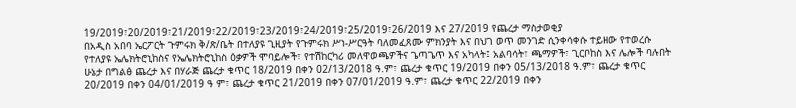19/2019፣20/2019፣21/2019፣22/2019፣23/2019፣24/2019፣25/2019፣26/2019 እና 27/2019 የጨረታ ማስታወቂያ
በአዲስ አበባ ኤርፖርት ጉምሩክ ቅ/ጽ/ቤት በተለያዩ ጊዚያት የጉምሩክ ሥነ-ሥርዓት ባለመፈጸሙ ምክንያት እና በህገ ወጥ መንገድ ሲንቀሳቀሱ ተይዘው የተወረሱ የተለያዩ ኤሌክትሮኒከስና የኤሌክትሮኒከስ ዕቃዎች ሞባይሎች፣ የተሽከርካሪ መለዋወጫዎችና ጌጣጌጥ እና አካላት፤ አልባሳት፣ ጫማዎች፣ ጊርቦከስ እና ሌሎች ባሉበት ሁኔታ በግልፅ ጨረታ እና በሃራጅ ጨረታ ቁጥር 18/2019 በቀን 02/13/2018 ዓ.ም፣ ጨረታ ቁጥር 19/2019 በቀን 05/13/2018 ዓ.ም፣ ጨረታ ቁጥር 20/2019 በቀን 04/01/2019 ዓ ም፣ ጨረታ ቁጥር 21/2019 በቀን 07/01/2019 ዓ.ም፣ ጨረታ ቁጥር 22/2019 በቀን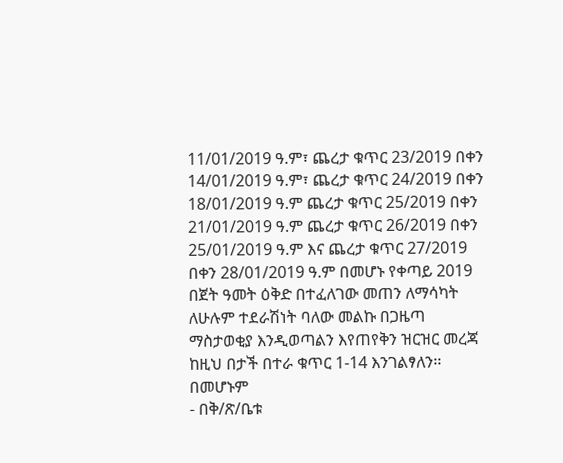11/01/2019 ዓ.ም፣ ጨረታ ቁጥር 23/2019 በቀን 14/01/2019 ዓ.ም፣ ጨረታ ቁጥር 24/2019 በቀን 18/01/2019 ዓ.ም ጨረታ ቁጥር 25/2019 በቀን 21/01/2019 ዓ.ም ጨረታ ቁጥር 26/2019 በቀን 25/01/2019 ዓ.ም እና ጨረታ ቁጥር 27/2019 በቀን 28/01/2019 ዓ.ም በመሆኑ የቀጣይ 2019 በጀት ዓመት ዕቅድ በተፈለገው መጠን ለማሳካት ለሁሉም ተደራሽነት ባለው መልኩ በጋዜጣ ማስታወቂያ እንዲወጣልን እየጠየቅን ዝርዝር መረጃ ከዚህ በታች በተራ ቁጥር 1-14 እንገልፃለን፡፡
በመሆኑም
- በቅ/ጽ/ቤቱ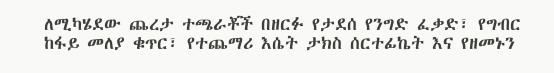ለሚካሄደው ጨረታ ተጫራቾች በዘርፉ የታደሰ የንግድ ፈቃድ፣ የግብር ከፋይ መለያ ቁጥር፣ የተጨማሪ እሴት ታክስ ሰርተፊኬት እና የዘመኑን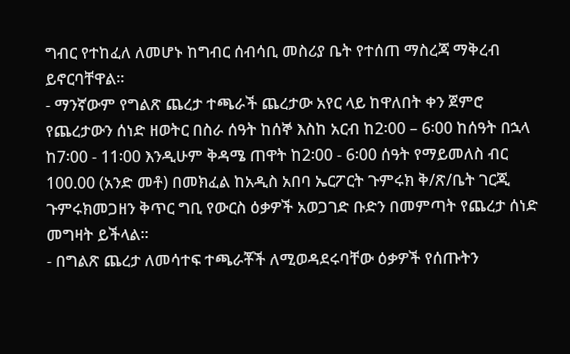ግብር የተከፈለ ለመሆኑ ከግብር ሰብሳቢ መስሪያ ቤት የተሰጠ ማስረጃ ማቅረብ ይኖርባቸዋል፡፡
- ማንኛውም የግልጽ ጨረታ ተጫራች ጨረታው አየር ላይ ከዋለበት ቀን ጀምሮ የጨረታውን ሰነድ ዘወትር በስራ ሰዓት ከሰኞ እስከ አርብ ከ2፡00 – 6፡00 ከሰዓት በኋላ ከ7፡00 - 11፡00 እንዲሁም ቅዳሜ ጠዋት ከ2፡00 - 6፡00 ሰዓት የማይመለስ ብር 100.00 (አንድ መቶ) በመክፈል ከአዲስ አበባ ኤርፖርት ጉምሩክ ቅ/ጽ/ቤት ገርጂ ጉምሩክመጋዘን ቅጥር ግቢ የውርስ ዕቃዎች አወጋገድ ቡድን በመምጣት የጨረታ ሰነድ መግዛት ይችላል፡፡
- በግልጽ ጨረታ ለመሳተፍ ተጫራቾች ለሚወዳደሩባቸው ዕቃዎች የሰጡትን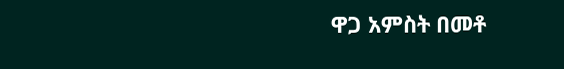ዋጋ አምስት በመቶ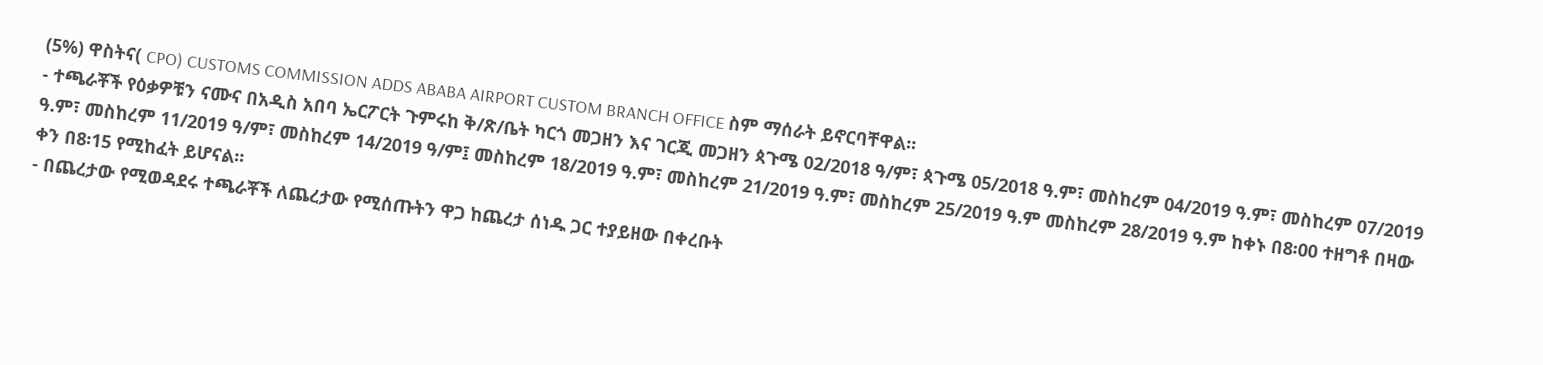(5%) ዋስትና( CPO) CUSTOMS COMMISSION ADDS ABABA AIRPORT CUSTOM BRANCH OFFICE ስም ማሰራት ይኖርባቸዋል፡፡
- ተጫራቾች የዕቃዎቹን ናሙና በአዲስ አበባ ኤርፖርት ጉምሩከ ቅ/ጽ/ቤት ካርጎ መጋዘን እና ገርጂ መጋዘን ጳጉሜ 02/2018 ዓ/ም፣ ጳጉሜ 05/2018 ዓ.ም፣ መስከረም 04/2019 ዓ.ም፣ መስከረም 07/2019 ዓ.ም፣ መስከረም 11/2019 ዓ/ም፣ መስከረም 14/2019 ዓ/ም፤ መስከረም 18/2019 ዓ.ም፣ መስከረም 21/2019 ዓ.ም፣ መስከረም 25/2019 ዓ.ም መስከረም 28/2019 ዓ.ም ከቀኑ በ8፡00 ተዘግቶ በዛው ቀን በ8፡15 የሚከፈት ይሆናል፡፡
- በጨረታው የሚወዳደሩ ተጫራቾች ለጨረታው የሚሰጡትን ዋጋ ከጨረታ ሰነዱ ጋር ተያይዘው በቀረቡት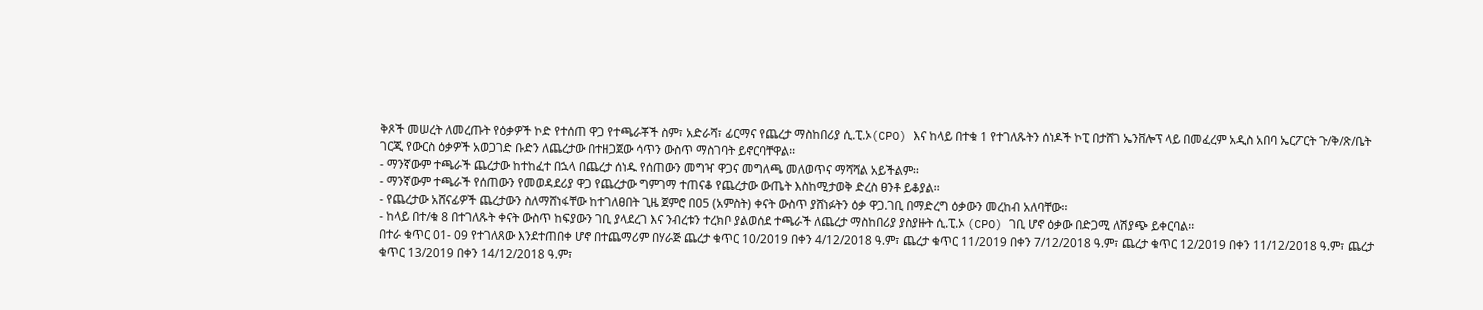ቅጾች መሠረት ለመረጡት የዕቃዎች ኮድ የተሰጠ ዋጋ የተጫራቾች ስም፣ አድራሻ፣ ፊርማና የጨረታ ማስከበሪያ ሲ.ፒ.ኦ(CPO) እና ከላይ በተቁ 1 የተገለጹትን ሰነዶች ኮፒ በታሸገ ኤንቨሎፕ ላይ በመፈረም አዲስ አበባ ኤርፖርት ጉ/ቅ/ጽ/ቤት ገርጂ የውርስ ዕቃዎች አወጋገድ ቡድን ለጨረታው በተዘጋጀው ሳጥን ውስጥ ማስገባት ይኖርባቸዋል፡፡
- ማንኛውም ተጫራች ጨረታው ከተከፈተ በኋላ በጨረታ ሰነዱ የሰጠውን መግዣ ዋጋና መግለጫ መለወጥና ማሻሻል አይችልም፡፡
- ማንኛውም ተጫራች የሰጠውን የመወዳደሪያ ዋጋ የጨረታው ግምገማ ተጠናቆ የጨረታው ውጤት እስከሚታወቅ ድረስ ፀንቶ ይቆያል፡፡
- የጨረታው አሸናፊዎች ጨረታውን ስለማሸነፋቸው ከተገለፀበት ጊዜ ጀምሮ በዐ5 (አምስት) ቀናት ውስጥ ያሸነፉትን ዕቃ ዋጋ.ገቢ በማድረግ ዕቃውን መረከብ አለባቸው፡፡
- ከላይ በተ/ቁ 8 በተገለጹት ቀናት ውስጥ ከፍያውን ገቢ ያላደረገ እና ንብረቱን ተረክቦ ያልወሰደ ተጫራች ለጨረታ ማስከበሪያ ያስያዙት ሲ.ፒ.ኦ (CPO) ገቢ ሆኖ ዕቃው በድጋሚ ለሽያጭ ይቀርባል፡፡
በተራ ቁጥር 01- 09 የተገለጸው እንደተጠበቀ ሆኖ በተጨማሪም በሃራጅ ጨረታ ቁጥር 10/2019 በቀን 4/12/2018 ዓ.ም፣ ጨረታ ቁጥር 11/2019 በቀን 7/12/2018 ዓ.ም፣ ጨረታ ቁጥር 12/2019 በቀን 11/12/2018 ዓ.ም፣ ጨረታ ቁጥር 13/2019 በቀን 14/12/2018 ዓ.ም፣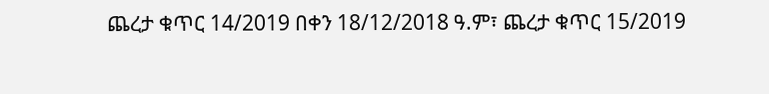ጨረታ ቁጥር 14/2019 በቀን 18/12/2018 ዓ.ም፣ ጨረታ ቁጥር 15/2019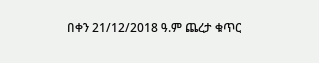በቀን 21/12/2018 ዓ.ም ጨረታ ቁጥር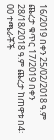16/2019 በቀን 25/02/2018 ዓ.ም ጨረታ ቁጥር 17/2019 በቀን 28/18/2018 ዓ.ም ጨረታ ከጠዋቱ በ4፡00 ተጫራቾች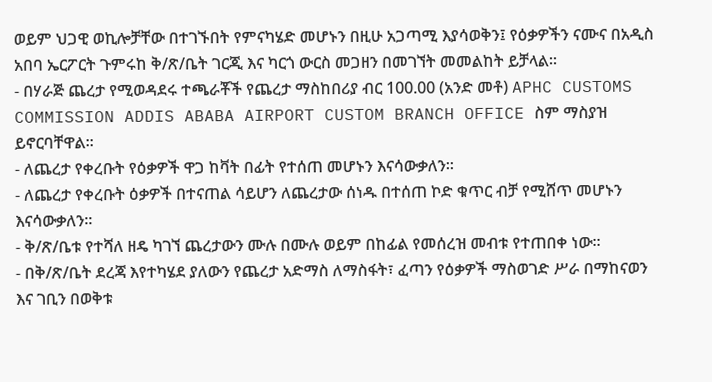ወይም ህጋዊ ወኪሎቻቸው በተገኙበት የምናካሄድ መሆኑን በዚሁ አጋጣሚ እያሳወቅን፤ የዕቃዎችን ናሙና በአዲስ አበባ ኤርፖርት ጉምሩከ ቅ/ጽ/ቤት ገርጂ እና ካርጎ ውርስ መጋዘን በመገኘት መመልከት ይቻላል፡፡
- በሃራጅ ጨረታ የሚወዳደሩ ተጫራቾች የጨረታ ማስከበሪያ ብር 100.00 (አንድ መቶ) APHC CUSTOMS COMMISSION ADDIS ABABA AIRPORT CUSTOM BRANCH OFFICE ስም ማስያዝ ይኖርባቸዋል፡፡
- ለጨረታ የቀረቡት የዕቃዎች ዋጋ ከቫት በፊት የተሰጠ መሆኑን እናሳውቃለን፡፡
- ለጨረታ የቀረቡት ዕቃዎች በተናጠል ሳይሆን ለጨረታው ሰነዱ በተሰጠ ኮድ ቁጥር ብቻ የሚሸጥ መሆኑን እናሳውቃለን፡፡
- ቅ/ጽ/ቤቱ የተሻለ ዘዴ ካገኘ ጨረታውን ሙሉ በሙሉ ወይም በከፊል የመሰረዝ መብቱ የተጠበቀ ነው፡፡
- በቅ/ጽ/ቤት ደረጃ እየተካሄደ ያለውን የጨረታ አድማስ ለማስፋት፣ ፈጣን የዕቃዎች ማስወገድ ሥራ በማከናወን እና ገቢን በወቅቱ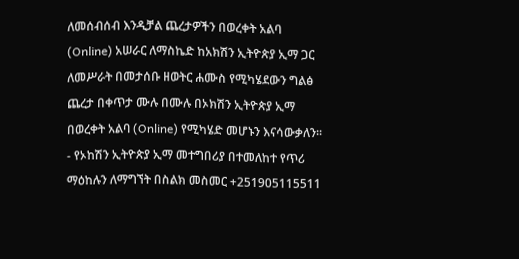ለመሰብሰብ እንዲቻል ጨረታዎችን በወረቀት አልባ (Online) አሠራር ለማስኬድ ከአክሽን ኢትዮጵያ ኢማ ጋር ለመሥራት በመታሰቡ ዘወትር ሐሙስ የሚካሄደውን ግልፅ ጨረታ በቀጥታ ሙሉ በሙሉ በኦክሽን ኢትዮጵያ ኢማ በወረቀት አልባ (Online) የሚካሄድ መሆኑን እናሳውቃለን፡፡
- የኦከሽን ኢትዮጵያ ኢማ መተግበሪያ በተመለከተ የጥሪ ማዕከሉን ለማግኘት በስልክ መስመር +251905115511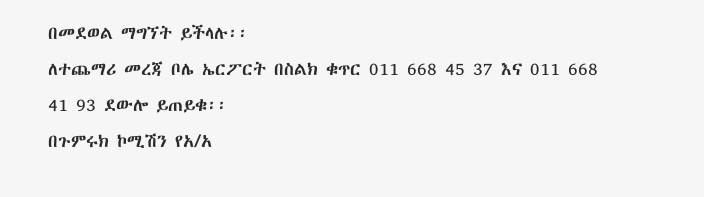በመደወል ማግኘት ይችላሉ፡፡
ለተጨማሪ መረጃ ቦሌ ኤርፖርት በስልክ ቁጥር 011 668 45 37 እና 011 668 41 93 ደውሎ ይጠይቁ፡፡
በጉምሩክ ኮሚሽን የአ/አ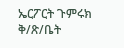ኤርፖርት ጉምሩክ ቅ/ጽ/ቤት